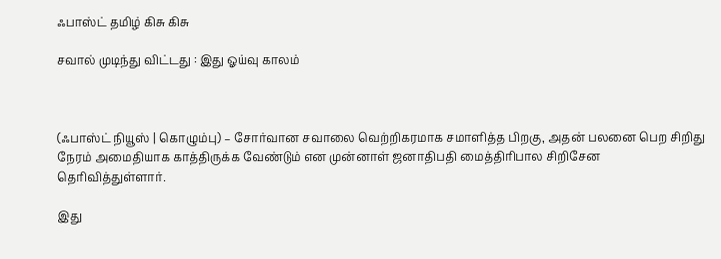ஃபாஸ்ட் தமிழ் கிசு கிசு

சவால் முடிந்து விட்டது : இது ஓய்வு காலம்



(ஃபாஸ்ட் நியூஸ் | கொழும்பு) – சோர்வான சவாலை வெற்றிகரமாக சமாளித்த பிறகு, அதன் பலனை பெற சிறிது நேரம் அமைதியாக காத்திருக்க வேண்டும் என முன்னாள் ஜனாதிபதி மைத்திரிபால சிறிசேன தெரிவித்துள்ளார்.

இது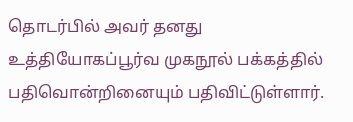தொடர்பில் அவர் தனது உத்தியோகப்பூர்வ முகநூல் பக்கத்தில் பதிவொன்றினையும் பதிவிட்டுள்ளார்.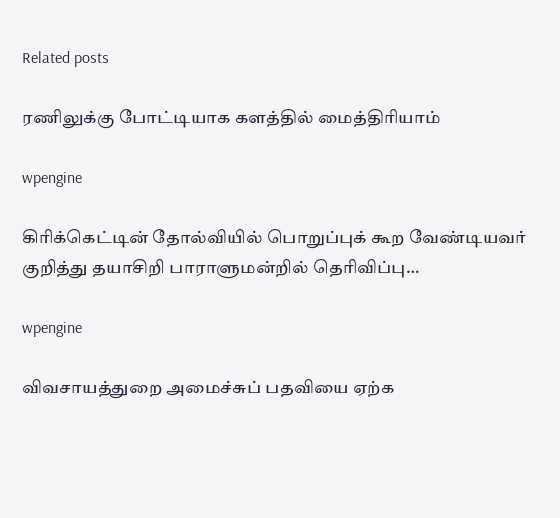Related posts

ரணிலுக்கு போட்டியாக களத்தில் மைத்திரியாம்

wpengine

கிரிக்கெட்டின் தோல்வியில் பொறுப்புக் கூற வேண்டியவர் குறித்து தயாசிறி பாராளுமன்றில் தெரிவிப்பு…

wpengine

விவசாயத்துறை அமைச்சுப் பதவியை ஏற்க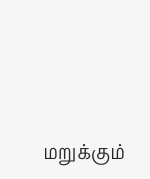மறுக்கும்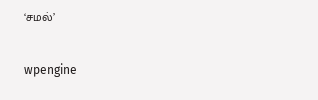‘சமல்’

wpengine